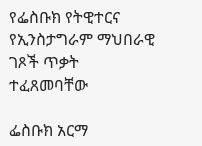የፌስቡክ የትዊተርና የኢንስታግራም ማህበራዊ ገጾች ጥቃት ተፈጸመባቸው

ፌስቡክ አርማ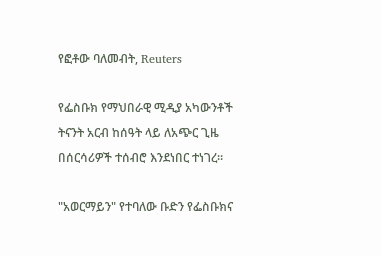የፎቶው ባለመብት, Reuters

የፌስቡክ የማህበራዊ ሚዲያ አካውንቶች ትናንት አርብ ከሰዓት ላይ ለአጭር ጊዜ በሰርሳሪዎች ተሰብሮ እንደነበር ተነገረ።

"አወርማይን" የተባለው ቡድን የፌስቡክና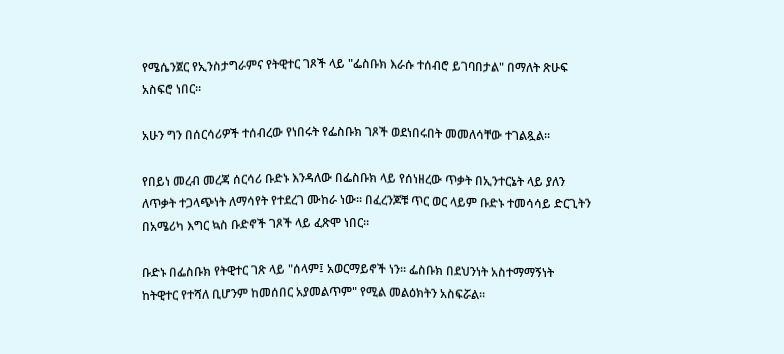የሜሴንጀር የኢንስታግራምና የትዊተር ገጾች ላይ "ፌስቡክ እራሱ ተሰብሮ ይገባበታል" በማለት ጽሁፍ አስፍሮ ነበር።

አሁን ግን በሰርሳሪዎች ተሰብረው የነበሩት የፌስቡክ ገጾች ወደነበሩበት መመለሳቸው ተገልጿል።

የበይነ መረብ መረጃ ሰርሳሪ ቡድኑ እንዳለው በፌስቡክ ላይ የሰነዘረው ጥቃት በኢንተርኔት ላይ ያለን ለጥቃት ተጋላጭነት ለማሳየት የተደረገ ሙከራ ነው። በፈረንጆቹ ጥር ወር ላይም ቡድኑ ተመሳሳይ ድርጊትን በአሜሪካ እግር ኳስ ቡድኖች ገጾች ላይ ፈጽሞ ነበር።

ቡድኑ በፌስቡክ የትዊተር ገጽ ላይ "ሰላም፤ አወርማይኖች ነን። ፌስቡክ በደህንነት አስተማማኝነት ከትዊተር የተሻለ ቢሆንም ከመሰበር አያመልጥም" የሚል መልዕክትን አስፍሯል።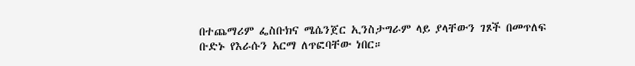በተጨማሪም ፌስቡክና ሜሴንጀር ኢንስታግራም ላይ ያላቸውን ገጾች በመጥለፍ ቡድኑ የእራሱን አርማ ለጥፎባቸው ነበር።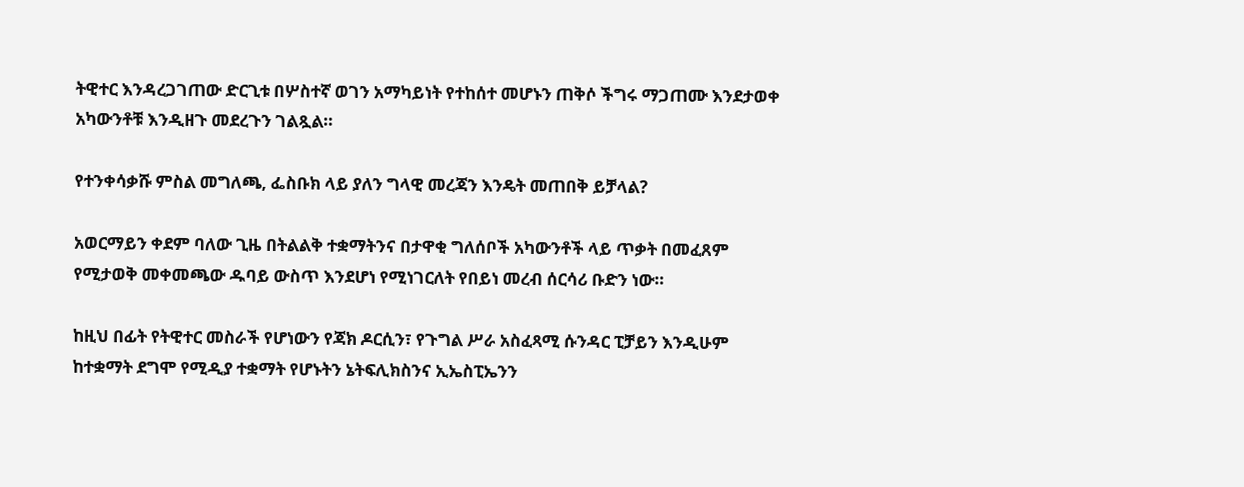ትዊተር እንዳረጋገጠው ድርጊቱ በሦስተኛ ወገን አማካይነት የተከሰተ መሆኑን ጠቅሶ ችግሩ ማጋጠሙ እንደታወቀ አካውንቶቹ እንዲዘጉ መደረጉን ገልጿል።

የተንቀሳቃሹ ምስል መግለጫ, ፌስቡክ ላይ ያለን ግላዊ መረጃን እንዴት መጠበቅ ይቻላል?

አወርማይን ቀደም ባለው ጊዜ በትልልቅ ተቋማትንና በታዋቂ ግለሰቦች አካውንቶች ላይ ጥቃት በመፈጸም የሚታወቅ መቀመጫው ዱባይ ውስጥ እንደሆነ የሚነገርለት የበይነ መረብ ሰርሳሪ ቡድን ነው።

ከዚህ በፊት የትዊተር መስራች የሆነውን የጃክ ዶርሲን፣ የጉግል ሥራ አስፈጻሚ ሱንዳር ፒቻይን እንዲሁም ከተቋማት ደግሞ የሚዲያ ተቋማት የሆኑትን ኔትፍሊክስንና ኢኤስፒኤንን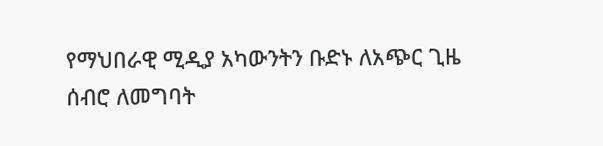የማህበራዊ ሚዲያ አካውንትን ቡድኑ ለአጭር ጊዜ ሰብሮ ለመግባት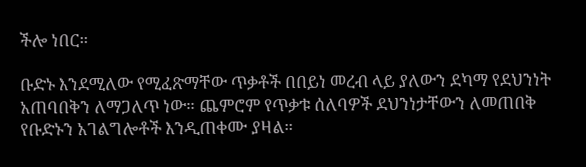ችሎ ነበር።

ቡድኑ እንደሚለው የሚፈጽማቸው ጥቃቶች በበይነ መረብ ላይ ያለውን ደካማ የደህንነት አጠባበቅን ለማጋለጥ ነው። ጨምሮም የጥቃቱ ሰለባዎች ደህንነታቸውን ለመጠበቅ የቡድኑን አገልግሎቶች እንዲጠቀሙ ያዛል።